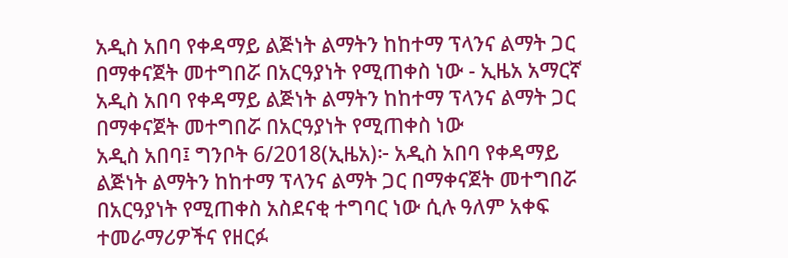አዲስ አበባ የቀዳማይ ልጅነት ልማትን ከከተማ ፕላንና ልማት ጋር በማቀናጀት መተግበሯ በአርዓያነት የሚጠቀስ ነው - ኢዜአ አማርኛ
አዲስ አበባ የቀዳማይ ልጅነት ልማትን ከከተማ ፕላንና ልማት ጋር በማቀናጀት መተግበሯ በአርዓያነት የሚጠቀስ ነው
አዲስ አበባ፤ ግንቦት 6/2018(ኢዜአ)፦ አዲስ አበባ የቀዳማይ ልጅነት ልማትን ከከተማ ፕላንና ልማት ጋር በማቀናጀት መተግበሯ በአርዓያነት የሚጠቀስ አስደናቂ ተግባር ነው ሲሉ ዓለም አቀፍ ተመራማሪዎችና የዘርፉ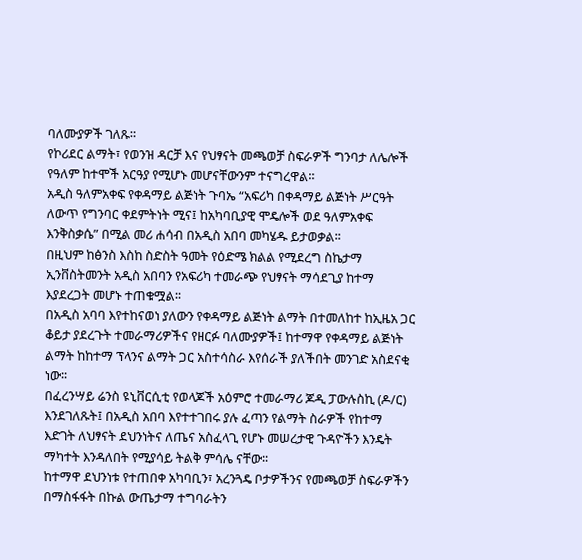ባለሙያዎች ገለጹ።
የኮሪደር ልማት፣ የወንዝ ዳርቻ እና የህፃናት መጫወቻ ስፍራዎች ግንባታ ለሌሎች የዓለም ከተሞች አርዓያ የሚሆኑ መሆናቸውንም ተናግረዋል።
አዲስ ዓለምአቀፍ የቀዳማይ ልጅነት ጉባኤ “አፍሪካ በቀዳማይ ልጅነት ሥርዓት ለውጥ የግንባር ቀደምትነት ሚና፤ ከአካባቢያዊ ሞዴሎች ወደ ዓለምአቀፍ እንቅስቃሴ” በሚል መሪ ሐሳብ በአዲስ አበባ መካሄዱ ይታወቃል፡፡
በዚህም ከፅንስ እስከ ስድስት ዓመት የዕድሜ ክልል የሚደረግ ስኬታማ ኢንቨስትመንት አዲስ አበባን የአፍሪካ ተመራጭ የህፃናት ማሳደጊያ ከተማ እያደረጋት መሆኑ ተጠቁሟል፡፡
በአዲስ አባባ እየተከናወነ ያለውን የቀዳማይ ልጅነት ልማት በተመለከተ ከኢዜአ ጋር ቆይታ ያደረጉት ተመራማሪዎችና የዘርፉ ባለሙያዎች፤ ከተማዋ የቀዳማይ ልጅነት ልማት ከከተማ ፕላንና ልማት ጋር አስተሳስራ እየሰራች ያለችበት መንገድ አስደናቂ ነው፡፡
በፈረንሣይ ሬንስ ዩኒቨርሲቲ የወላጆች አዕምሮ ተመራማሪ ጆዲ ፓውሉስኪ (ዶ/ር) እንደገለጹት፤ በአዲስ አበባ እየተተገበሩ ያሉ ፈጣን የልማት ስራዎች የከተማ እድገት ለህፃናት ደህንነትና ለጤና አስፈላጊ የሆኑ መሠረታዊ ጉዳዮችን እንዴት ማካተት እንዳለበት የሚያሳይ ትልቅ ምሳሌ ናቸው፡፡
ከተማዋ ደህንነቱ የተጠበቀ አካባቢን፣ አረንጓዴ ቦታዎችንና የመጫወቻ ስፍራዎችን በማስፋፋት በኩል ውጤታማ ተግባራትን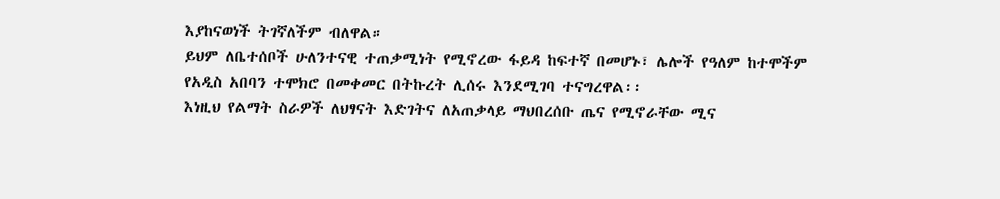እያከናወነች ትገኛለችም ብለዋል።
ይህም ለቤተሰቦች ሁለንተናዊ ተጠቃሚነት የሚኖረው ፋይዳ ከፍተኛ በመሆኑ፣ ሌሎች የዓለም ከተሞችም የአዲስ አበባን ተሞክሮ በመቀመር በትኩረት ሊሰሩ እንደሚገባ ተናግረዋል፡፡
እነዚህ የልማት ስራዎች ለህፃናት እድገትና ለአጠቃላይ ማህበረሰቡ ጤና የሚኖራቸው ሚና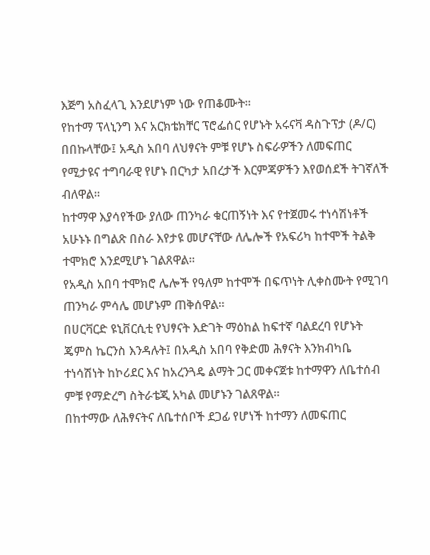እጅግ አስፈላጊ እንደሆነም ነው የጠቆሙት፡፡
የከተማ ፕላኒንግ እና አርክቴክቸር ፕሮፌሰር የሆኑት አሩናቫ ዳስጉፕታ (ዶ/ር) በበኩላቸው፤ አዲስ አበባ ለህፃናት ምቹ የሆኑ ስፍራዎችን ለመፍጠር የሚታዩና ተግባራዊ የሆኑ በርካታ አበረታች እርምጃዎችን እየወሰደች ትገኛለች ብለዋል፡፡
ከተማዋ እያሳየችው ያለው ጠንካራ ቁርጠኝነት እና የተጀመሩ ተነሳሽነቶች አሁኑኑ በግልጽ በስራ እየታዩ መሆናቸው ለሌሎች የአፍሪካ ከተሞች ትልቅ ተሞክሮ እንደሚሆኑ ገልጸዋል፡፡
የአዲስ አበባ ተሞክሮ ሌሎች የዓለም ከተሞች በፍጥነት ሊቀስሙት የሚገባ ጠንካራ ምሳሌ መሆኑም ጠቅሰዋል፡፡
በሀርቫርድ ዩኒቨርሲቲ የህፃናት እድገት ማዕከል ከፍተኛ ባልደረባ የሆኑት ጄምስ ኬርንስ እንዳሉት፤ በአዲስ አበባ የቅድመ ሕፃናት እንክብካቤ ተነሳሽነት ከኮሪደር እና ከአረንጓዴ ልማት ጋር መቀናጀቱ ከተማዋን ለቤተሰብ ምቹ የማድረግ ስትራቴጂ አካል መሆኑን ገልጸዋል፡፡
በከተማው ለሕፃናትና ለቤተሰቦች ደጋፊ የሆነች ከተማን ለመፍጠር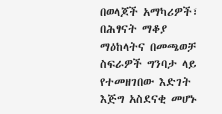በወላጆች አማካሪዎች፣ በሕፃናት ማቆያ ማዕከላትና በመጫወቻ ስፍራዎች ግንባታ ላይ የተመዘገበው እድገት እጅግ አስደናቂ መሆኑ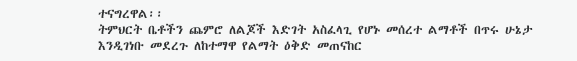ተናግረዋል፡፡
ትምህርት ቤቶችን ጨምሮ ለልጆች እድገት አስፈላጊ የሆኑ መሰረተ ልማቶች በጥሩ ሁኔታ እንዲገነቡ መደረጉ ለከተማዋ የልማት ዕቅድ መጠናከር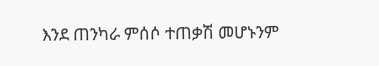እንደ ጠንካራ ምሰሶ ተጠቃሽ መሆኑንም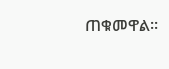ጠቁመዋል፡፡